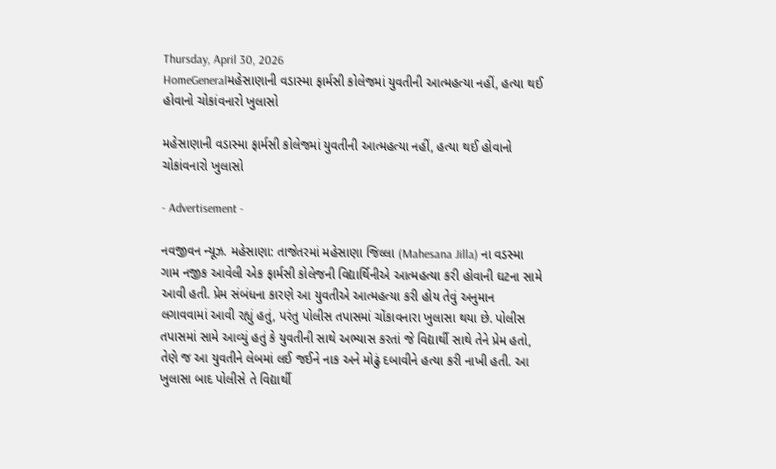Thursday, April 30, 2026
HomeGeneralમહેસાણાની વડાસ્મા ફાર્મસી કોલેજમાં યુવતીની આત્મહત્યા નહીં, હત્યા થઈ હોવાનો ચોકાંવનારો ખુલાસો

મહેસાણાની વડાસ્મા ફાર્મસી કોલેજમાં યુવતીની આત્મહત્યા નહીં, હત્યા થઈ હોવાનો ચોકાંવનારો ખુલાસો

- Advertisement -

નવજીવન ન્યૂઝ. મહેસાણા: તાજેતરમાં મહેસાણા જિલ્લા (Mahesana Jilla) ના વડસ્મા ગામ નજીક આવેલી એક ફાર્મસી કોલેજની વિદ્યાર્થિનીએ આત્મહત્યા કરી હોવાની ઘટના સામે આવી હતી. પ્રેમ સંબંધના કારણે આ યુવતીએ આત્મહત્યા કરી હોય તેવું અનુમાન લગાવવામાં આવી રહ્યું હતું, પરંતુ પોલીસ તપાસમાં ચોંકાવનારા ખુલાસા થયા છે. પોલીસ તપાસમાં સામે આવ્યું હતું કે યુવતીની સાથે અભ્યાસ કરતાં જે વિદ્યાર્થી સાથે તેને પ્રેમ હતો, તેણે જ આ યુવતીને લેબમાં લઈ જઈને નાક અને મોઢું દબાવીને હત્યા કરી નાખી હતી. આ ખુલાસા બાદ પોલીસે તે વિદ્યાર્થી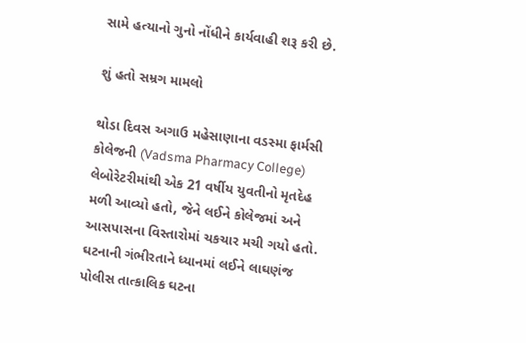સામે હત્યાનો ગુનો નોંધીને કાર્યવાહી શરૂ કરી છે.

શું હતો સમ્રગ મામલો

થોડા દિવસ અગાઉ મહેસાણાના વડસ્મા ફાર્મસી કોલેજની (Vadsma Pharmacy College) લેબોરેટરીમાંથી એક 21 વર્ષીય યુવતીનો મૃતદેહ મળી આવ્યો હતો, જેને લઈને કોલેજમાં અને આસપાસના વિસ્તારોમાં ચકચાર મચી ગયો હતો. ઘટનાની ગંભીરતાને ધ્યાનમાં લઈને લાઘણંજ પોલીસ તાત્કાલિક ઘટના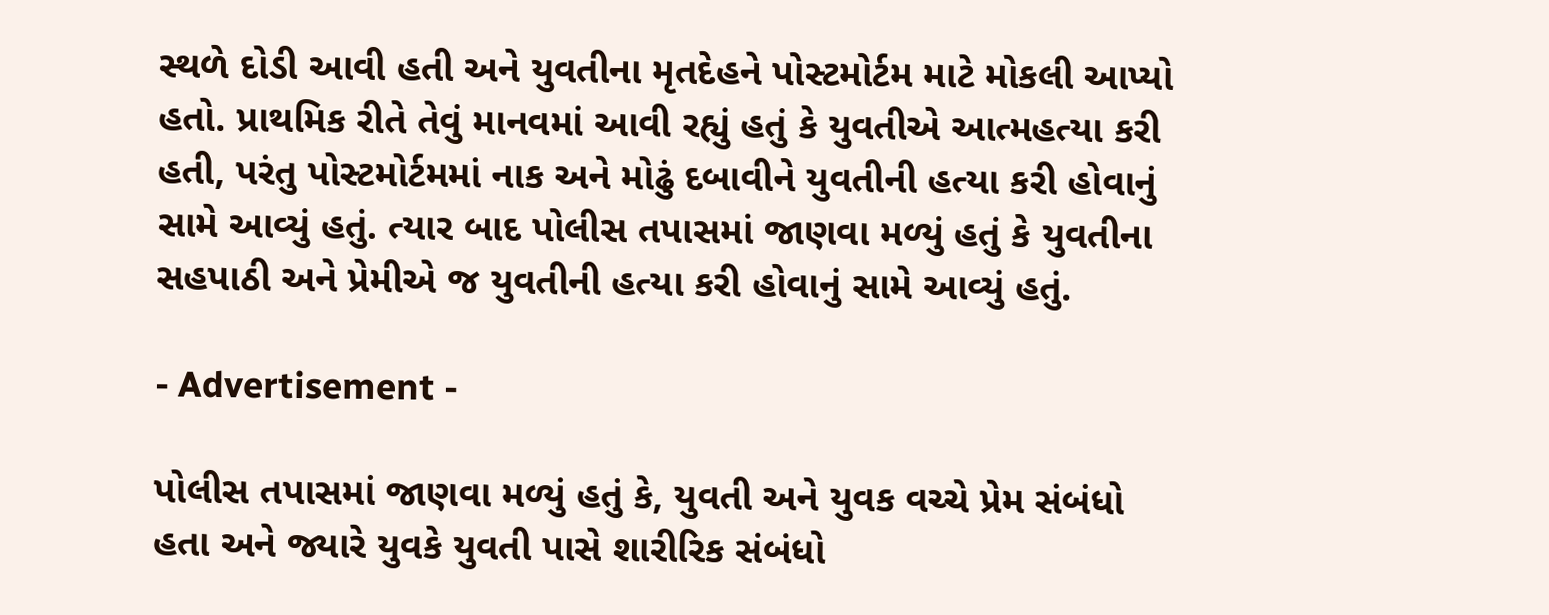સ્થળે દોડી આવી હતી અને યુવતીના મૃતદેહને પોસ્ટમોર્ટમ માટે મોકલી આપ્યો હતો. પ્રાથમિક રીતે તેવું માનવમાં આવી રહ્યું હતું કે યુવતીએ આત્મહત્યા કરી હતી, પરંતુ પોસ્ટમોર્ટમમાં નાક અને મોઢું દબાવીને યુવતીની હત્યા કરી હોવાનું સામે આવ્યું હતું. ત્યાર બાદ પોલીસ તપાસમાં જાણવા મળ્યું હતું કે યુવતીના સહપાઠી અને પ્રેમીએ જ યુવતીની હત્યા કરી હોવાનું સામે આવ્યું હતું.

- Advertisement -

પોલીસ તપાસમાં જાણવા મળ્યું હતું કે, યુવતી અને યુવક વચ્ચે પ્રેમ સંબંધો હતા અને જ્યારે યુવકે યુવતી પાસે શારીરિક સંબંધો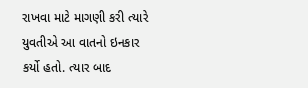રાખવા માટે માગણી કરી ત્યારે યુવતીએ આ વાતનો ઇનકાર કર્યો હતો. ત્યાર બાદ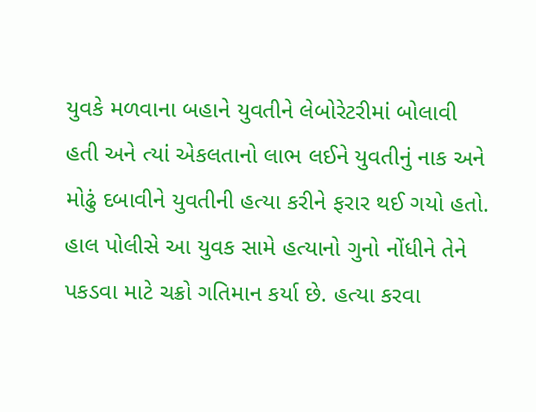યુવકે મળવાના બહાને યુવતીને લેબોરેટરીમાં બોલાવી હતી અને ત્યાં એકલતાનો લાભ લઈને યુવતીનું નાક અને મોઢું દબાવીને યુવતીની હત્યા કરીને ફરાર થઈ ગયો હતો. હાલ પોલીસે આ યુવક સામે હત્યાનો ગુનો નોંધીને તેને પકડવા માટે ચક્રો ગતિમાન કર્યા છે. હત્યા કરવા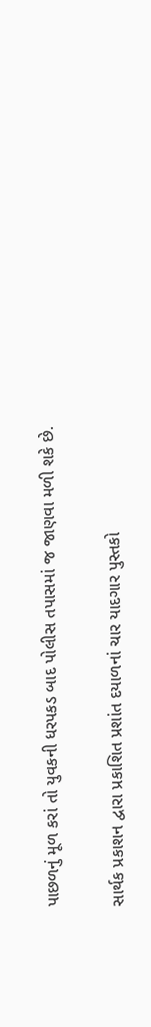પાછળનું મૂળ કરાં તો યુવકની ધરપકડ બાદ પોલીસ તપાસમાં જ જાણવા મળી શકે છે.

સાર્થક પ્રકાશન દ્વારા પ્રકાશિત પ્રશાંત દયાળનાં ચાર યાદગાર પુસ્તકો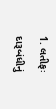1. લતીફઃ દારૂબંધીનું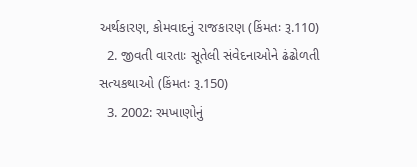અર્થકારણ, કોમવાદનું રાજકારણ (કિંમતઃ રૂ.110)
  2. જીવતી વારતાઃ સૂતેલી સંવેદનાઓને ઢંઢોળતી સત્યકથાઓ (કિંમતઃ રૂ.150)
  3. 2002: રમખાણોનું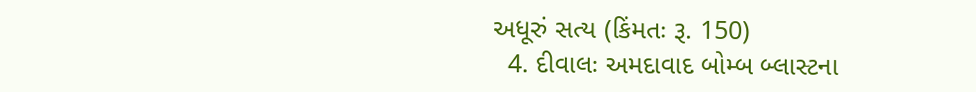અધૂરું સત્ય (કિંમતઃ રૂ. 150)
  4. દીવાલઃ અમદાવાદ બોમ્બ બ્લાસ્ટના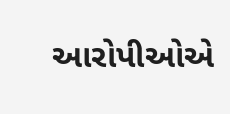આરોપીઓએ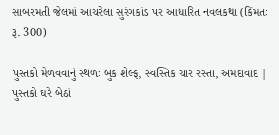સાબરમતી જેલમાં આચરેલા સુરંગકાંડ પર આધારિત નવલકથા (કિંમતઃ રૂ. 300)

પુસ્તકો મેળવવાનું સ્થળઃ બુક શેલ્ફ, સ્વસ્તિક ચાર રસ્તા, અમદાવાદ | પુસ્તકો ઘરે બેઠાં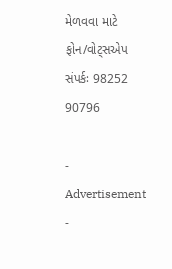મેળવવા માટે ફોન/વોટ્સએપ સંપર્કઃ 98252 90796

- Advertisement -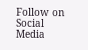Follow on Social Media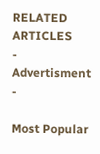RELATED ARTICLES
- Advertisment -

Most Popular